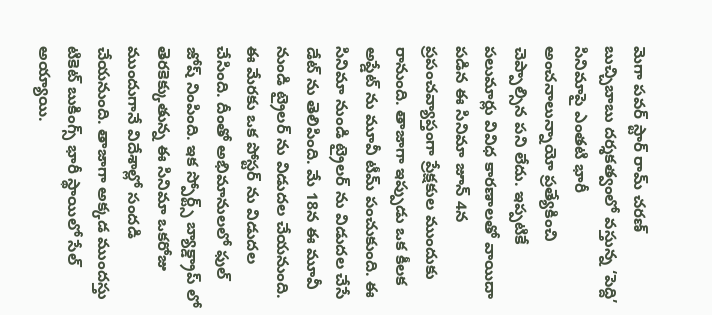మెగా పవర్ స్టార్ రామ్ చరణ్ బుచ్చిబాబు దర్శకత్వంలో వస్తున్న ‘పెద్ది’ సినిమాపై ఎంతటి భారీ అంచనాలున్నాయో ప్రత్యేకించి చెప్పాల్సిన పని లేదు. ఇప్పటికే పలుమార్లు వివిధ కారణాలతో వాయిదా పడిన ఈ సినిమా జూన్ 4న ప్రపంచవ్యాప్తంగా ప్రేక్షకుల ముందుకు రానుంది. తాజాగా ఇప్పుడు ఒక కీలక అప్డేట్ ను మూవీ టీమ్ పంచుకుంది. ఈ సినిమా నుండి ట్రైలర్ ను విడుదల చేసే డేట్ ను తెలిపింది. మే 18న ఈ మూవీ నుండి ట్రైలర్ ను విడుదల చేయనుంది. ఈ మేరకు ఒక పోస్టర్ ను విడుదల చేసింది. దీంతో అభిమానులలో ఫుల్ జోష్ నింపింది. ఇక స్పోర్ట్స్ బ్యాక్డ్రాప్ లో తెరకెక్కుతున్న ఈ సినిమా ఒకరోజు ముందుగానే విదేశాల్లో సందడి చేయనుంది. తాజాగా అక్కడ ముందస్తు టికెట్ బుకింగ్స్ భారీ స్థాయిలో సేల్ అయ్యాయి.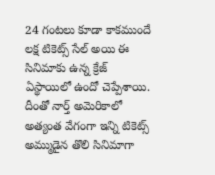24 గంటలు కూడా కాకముందే లక్ష టికెట్స్ సేల్ అయి ఈ సినిమాకు ఉన్న క్రేజ్ ఏస్థాయిలో ఉందో చెప్పేశాయి. దీంతో నార్త్ అమెరికాలో అత్యంత వేగంగా ఇన్ని టికెట్స్ అమ్ముడైన తొలి సినిమాగా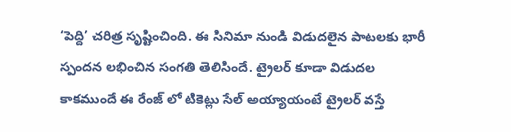‘పెద్ది’ చరిత్ర సృష్టించింది. ఈ సినిమా నుండి విడుదలైన పాటలకు భారీ స్పందన లభించిన సంగతి తెలిసిందే. ట్రైలర్ కూడా విడుదల కాకముందే ఈ రేంజ్ లో టికెట్లు సేల్ అయ్యాయంటే ట్రైలర్ వస్తే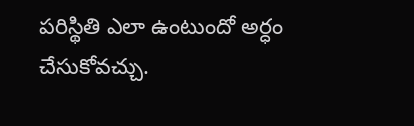పరిస్థితి ఎలా ఉంటుందో అర్ధం చేసుకోవచ్చు.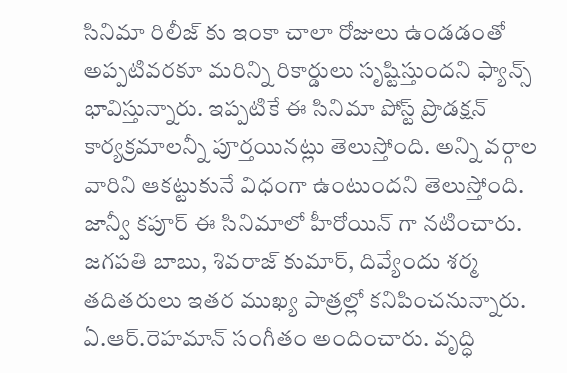సినిమా రిలీజ్ కు ఇంకా చాలా రోజులు ఉండడంతో అప్పటివరకూ మరిన్ని రికార్డులు సృష్టిస్తుందని ఫ్యాన్స్ భావిస్తున్నారు. ఇప్పటికే ఈ సినిమా పోస్ట్ ప్రొడక్షన్ కార్యక్రమాలన్నీ పూర్తయినట్లు తెలుస్తోంది. అన్ని వర్గాల వారిని ఆకట్టుకునే విధంగా ఉంటుందని తెలుస్తోంది. జాన్వీ కపూర్ ఈ సినిమాలో హీరోయిన్ గా నటించారు. జగపతి బాబు, శివరాజ్ కుమార్, దివ్యేందు శర్మ తదితరులు ఇతర ముఖ్య పాత్రల్లో కనిపించనున్నారు. ఏ.ఆర్.రెహమాన్ సంగీతం అందించారు. వృద్ధి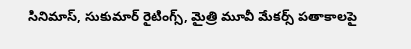సినిమాస్, సుకుమార్ రైటింగ్స్, మైత్రి మూవీ మేకర్స్ పతాకాలపై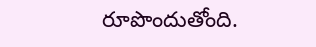రూపొందుతోంది.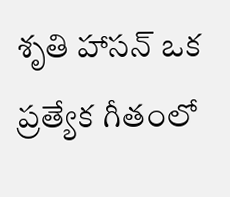శృతి హాసన్ ఒక ప్రత్యేక గీతంలో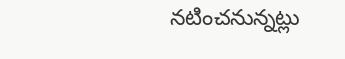నటించనున్నట్లు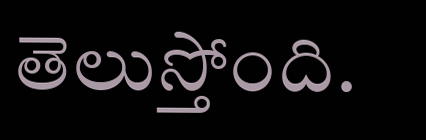తెలుస్తోంది.